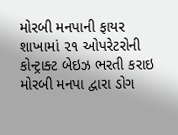મોરબી મનપાની ફાયર શાખામાં ૨૧ ઓપરેટરોની કોન્ટ્રાક્ટ બેઇઝ ભરતી કરાઇ મોરબી મનપા દ્વારા ડોગ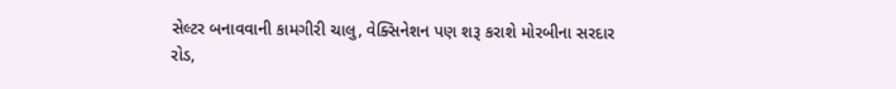સેલ્ટર બનાવવાની કામગીરી ચાલુ, વેક્સિનેશન પણ શરૂ કરાશે મોરબીના સરદાર રોડ,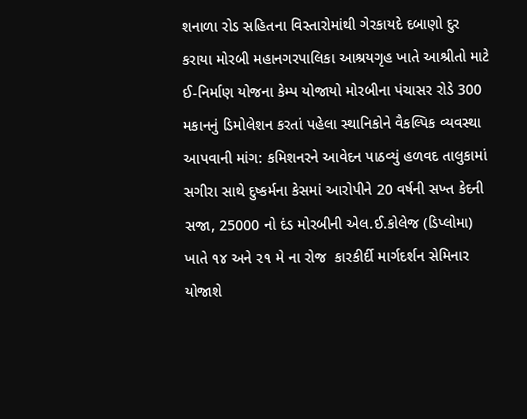શનાળા રોડ સહિતના વિસ્તારોમાંથી ગેરકાયદે દબાણો દુર કરાયા મોરબી મહાનગરપાલિકા આશ્રયગૃહ ખાતે આશ્રીતો માટે ઈ-નિર્માણ યોજના કેમ્પ યોજાયો મોરબીના પંચાસર રોડે 300 મકાનનું ડિમોલેશન કરતાં પહેલા સ્થાનિકોને વૈકલ્પિક વ્યવસ્થા આપવાની માંગ: કમિશનરને આવેદન પાઠવ્યું હળવદ તાલુકામાં સગીરા સાથે દુષ્કર્મના કેસમાં આરોપીને 20 વર્ષની સખ્ત કેદની સજા, 25000 નો દંડ મોરબીની એલ.ઈ.કોલેજ (ડિપ્લોમા) ખાતે ૧૪ અને ૨૧ મે ના રોજ  કારકીર્દી માર્ગદર્શન સેમિનાર યોજાશે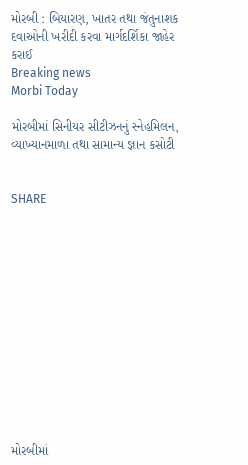મોરબી : બિયારણ, ખાતર તથા જંતુનાશક દવાઓની ખરીદી કરવા માર્ગદર્શિકા જાહેર કરાઈ
Breaking news
Morbi Today

મોરબીમાં સિનીયર સીટીઝનનું સ્નેહમિલન, વ્યાખ્યાનમાળા તથા સામાન્ય જ્ઞાન કસોટી


SHARE













મોરબીમાં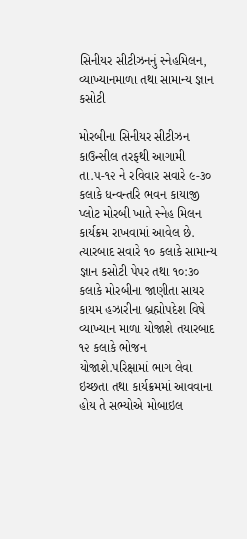સિનીયર સીટીઝનનું સ્નેહમિલન, વ્યાખ્યાનમાળા તથા સામાન્ય જ્ઞાન કસોટી

મોરબીના સિનીયર સીટીઝન કાઉન્સીલ તરફથી આગામી તા.૫-૧૨ ને રવિવાર સવારે ૯-૩૦ કલાકે ધન્વન્તરિ ભવન કાયાજી પ્લોટ મોરબી ખાતે સ્નેહ મિલન કાર્યક્રમ રાખવામાં આવેલ છે. ત્યારબાદ સવારે ૧૦ કલાકે સામાન્ય જ્ઞાન કસોટી પેપર તથા ૧૦:૩૦ કલાકે મોરબીના જાણીતા સાયર કાયમ હઝારીના બ્રહ્મોપદેશ વિષે વ્યાખ્યાન માળા યોજાશે તયારબાદ ૧૨ કલાકે ભોજન યોજાશે.પરિક્ષામાં ભાગ લેવા ઇચ્છતા તથા કાર્યક્રમમાં આવવાના હોય તે સભ્યોએ મોબાઇલ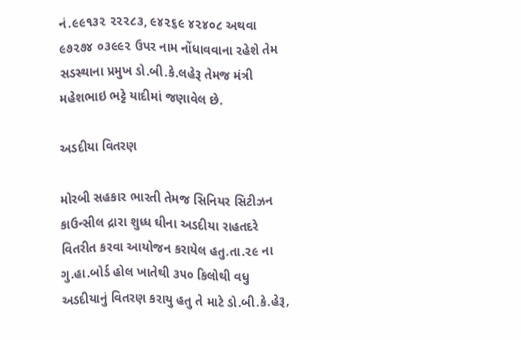નં.૯૯૧૩૨ ૨૨૨૮૩, ૯૪૨૬૯ ૪૨૪૦૮ અથવા ૯૭૨૭૪ ૦૩૯૯૨ ઉપર નામ નોંધાવવાના રહેશે તેમ સડસ્થાના પ્રમુખ ડો.બી.કે.લહેરૂ તેમજ મંત્રી મહેશભાઇ ભટ્ટે યાદીમાં જણાવેલ છે.

અડદીયા વિતરણ

મોરબી સહકાર ભારતી તેમજ સિનિયર સિટીઝન કાઉન્સીલ દ્રારા શુધ્ધ ઘીના અડદીયા રાહતદરે વિતરીત કરવા આયોજન કરાયેલ હતુ.તા.૨૯ ના ગુ.હા.બોર્ડ હોલ ખાતેથી ૩૫૦ કિલોથી વધુ અડદીયાનું વિતરણ કરાયુ હતુ તે માટે ડો.બી.કે.હેરૂ,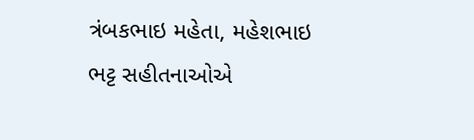ત્રંબકભાઇ મહેતા, મહેશભાઇ ભટ્ટ સહીતનાઓએ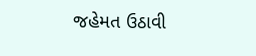જહેમત ઉઠાવી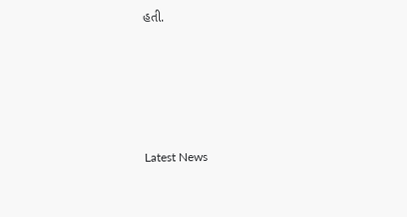હતી.






Latest News